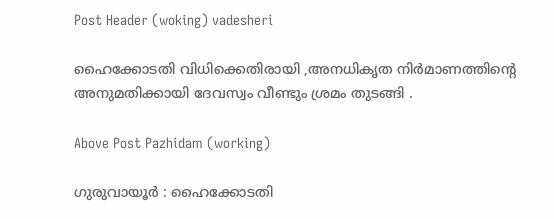Post Header (woking) vadesheri

ഹൈക്കോടതി വിധിക്കെതിരായി ,അനധികൃത നിർമാണത്തിന്റെ അനുമതിക്കായി ദേവസ്വം വീണ്ടും ശ്രമം തുടങ്ങി .

Above Post Pazhidam (working)

ഗുരുവായൂർ : ഹൈക്കോടതി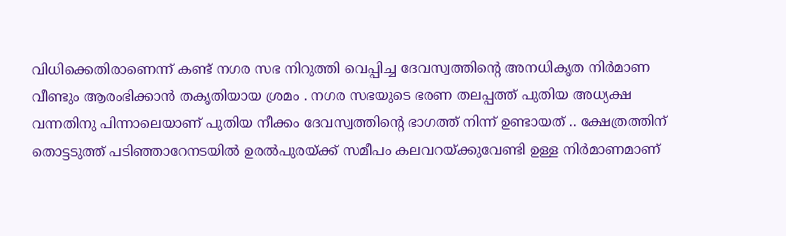വിധിക്കെതിരാണെന്ന് കണ്ട് നഗര സഭ നിറുത്തി വെപ്പിച്ച ദേവസ്വത്തിന്റെ അനധികൃത നിർമാണ വീണ്ടും ആരംഭിക്കാൻ തകൃതിയായ ശ്രമം . നഗര സഭയുടെ ഭരണ തലപ്പത്ത് പുതിയ അധ്യക്ഷ വന്നതിനു പിന്നാലെയാണ് പുതിയ നീക്കം ദേവസ്വത്തിന്റെ ഭാഗത്ത് നിന്ന് ഉണ്ടായത് .. ക്ഷേത്രത്തിന് തൊട്ടടുത്ത് പടിഞ്ഞാറേനടയില്‍ ഉരല്‍പുരയ്ക്ക് സമീപം കലവറയ്ക്കുവേണ്ടി ഉള്ള നിർമാണമാണ്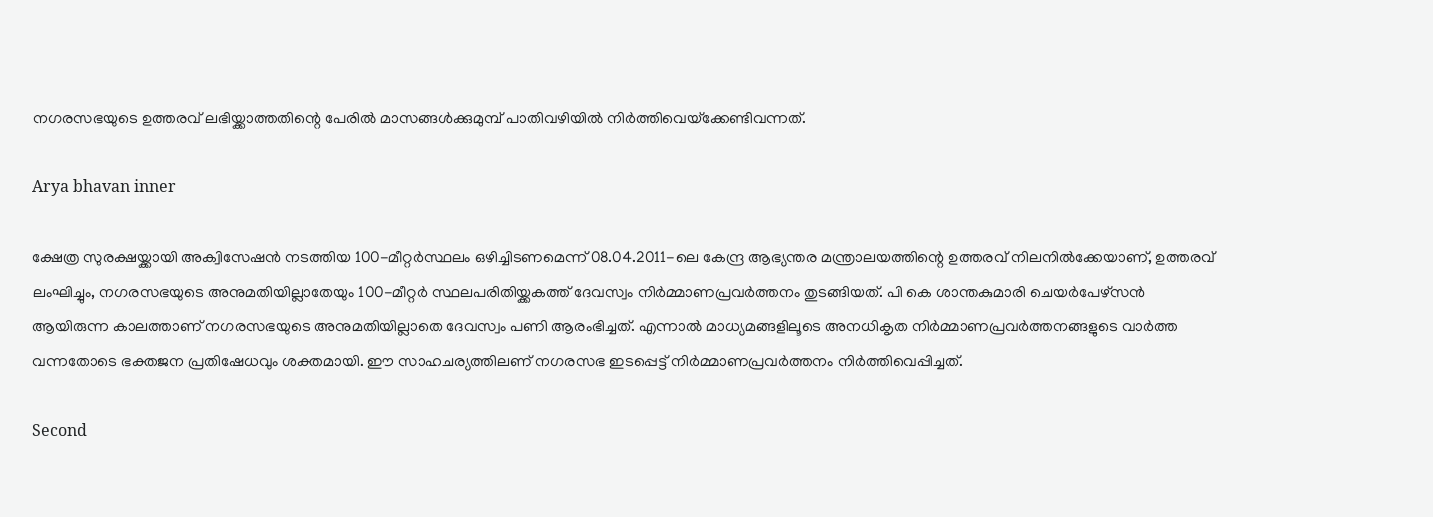നഗരസഭയുടെ ഉത്തരവ് ലഭിയ്ക്കാത്തതിന്റെ പേരില്‍ മാസങ്ങള്‍ക്കുമുമ്പ് പാതിവഴിയില്‍ നിര്‍ത്തിവെയ്‌ക്കേണ്ടിവന്നത്.

Arya bhavan inner

ക്ഷേത്ര സുരക്ഷയ്ക്കായി അക്വിസേഷന്‍ നടത്തിയ 100-മീറ്റര്‍സ്ഥലം ഒഴിച്ചിടണമെന്ന് 08.04.2011-ലെ കേന്ദ്ര ആഭ്യന്തര മന്ത്രാലയത്തിന്റെ ഉത്തരവ് നിലനില്‍ക്കേയാണ്, ഉത്തരവ് ലംഘിച്ചും, നഗരസഭയുടെ അനുമതിയില്ലാതേയും 100-മീറ്റര്‍ സ്ഥലപരിതിയ്ക്കകത്ത് ദേവസ്വം നിര്‍മ്മാണപ്രവര്‍ത്തനം തുടങ്ങിയത്. പി കെ ശാന്തകുമാരി ചെയര്‍പേഴ്‌സന്‍ ആയിരുന്ന കാലത്താണ് നഗരസഭയുടെ അനുമതിയില്ലാതെ ദേവസ്വം പണി ആരംഭിച്ചത്. എന്നാല്‍ മാധ്യമങ്ങളിലൂടെ അനധികൃത നിര്‍മ്മാണപ്രവര്‍ത്തനങ്ങളുടെ വാര്‍ത്ത വന്നതോടെ ഭക്തജന പ്രതിഷേധവും ശക്തമായി. ഈ സാഹചര്യത്തിലണ് നഗരസഭ ഇടപ്പെട്ട് നിര്‍മ്മാണപ്രവര്‍ത്തനം നിര്‍ത്തിവെപ്പിച്ചത്.

Second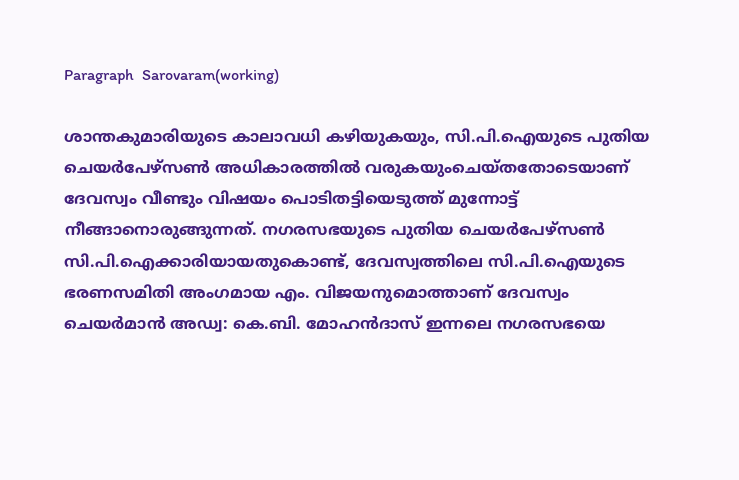Paragraph  Sarovaram(working)

ശാന്തകുമാരിയുടെ കാലാവധി കഴിയുകയും, സി.പി.ഐയുടെ പുതിയ ചെയര്‍പേഴ്‌സണ്‍ അധികാരത്തില്‍ വരുകയുംചെയ്തതോടെയാണ് ദേവസ്വം വീണ്ടും വിഷയം പൊടിതട്ടിയെടുത്ത് മുന്നോട്ട് നീങ്ങാനൊരുങ്ങുന്നത്. നഗരസഭയുടെ പുതിയ ചെയര്‍പേഴ്‌സണ്‍ സി.പി.ഐക്കാരിയായതുകൊണ്ട്, ദേവസ്വത്തിലെ സി.പി.ഐയുടെ ഭരണസമിതി അംഗമായ എം. വിജയനുമൊത്താണ് ദേവസ്വം ചെയര്‍മാന്‍ അഡ്വ: കെ.ബി. മോഹന്‍ദാസ് ഇന്നലെ നഗരസഭയെ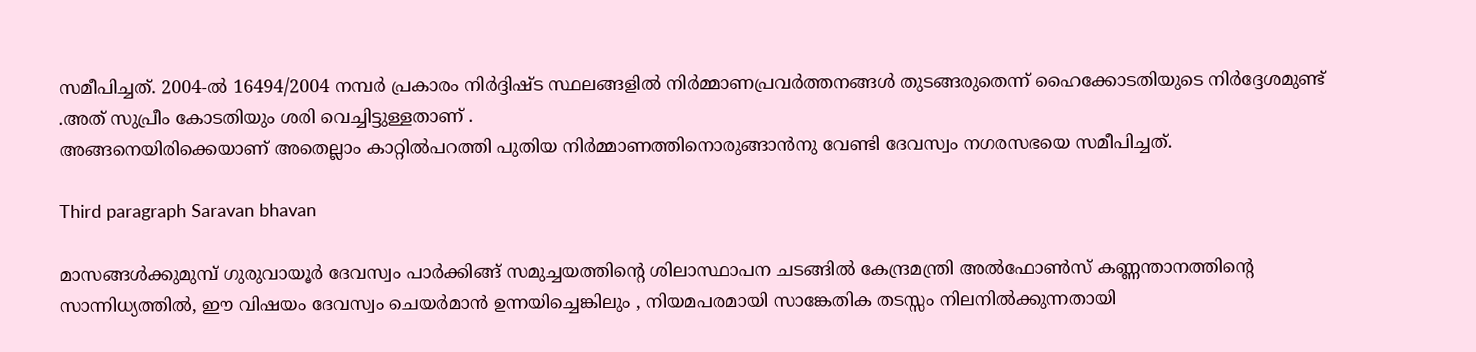സമീപിച്ചത്. 2004-ല്‍ 16494/2004 നമ്പര്‍ പ്രകാരം നിര്‍ദ്ദിഷ്ട സ്ഥലങ്ങളില്‍ നിര്‍മ്മാണപ്രവര്‍ത്തനങ്ങള്‍ തുടങ്ങരുതെന്ന് ഹൈക്കോടതിയുടെ നിര്‍ദ്ദേശമുണ്ട് .അത് സുപ്രീം കോടതിയും ശരി വെച്ചിട്ടുള്ളതാണ് .
അങ്ങനെയിരിക്കെയാണ് അതെല്ലാം കാറ്റില്‍പറത്തി പുതിയ നിര്‍മ്മാണത്തിനൊരുങ്ങാന്‍നു വേണ്ടി ദേവസ്വം നഗരസഭയെ സമീപിച്ചത്.

Third paragraph Saravan bhavan

മാസങ്ങള്‍ക്കുമുമ്പ് ഗുരുവായൂര്‍ ദേവസ്വം പാര്‍ക്കിങ്ങ് സമുച്ചയത്തിന്റെ ശിലാസ്ഥാപന ചടങ്ങിൽ കേന്ദ്രമന്ത്രി അല്‍ഫോണ്‍സ് കണ്ണന്താനത്തിന്റെ സാന്നിധ്യത്തില്‍, ഈ വിഷയം ദേവസ്വം ചെയര്‍മാന്‍ ഉന്നയിച്ചെങ്കിലും , നിയമപരമായി സാങ്കേതിക തടസ്സം നിലനില്‍ക്കുന്നതായി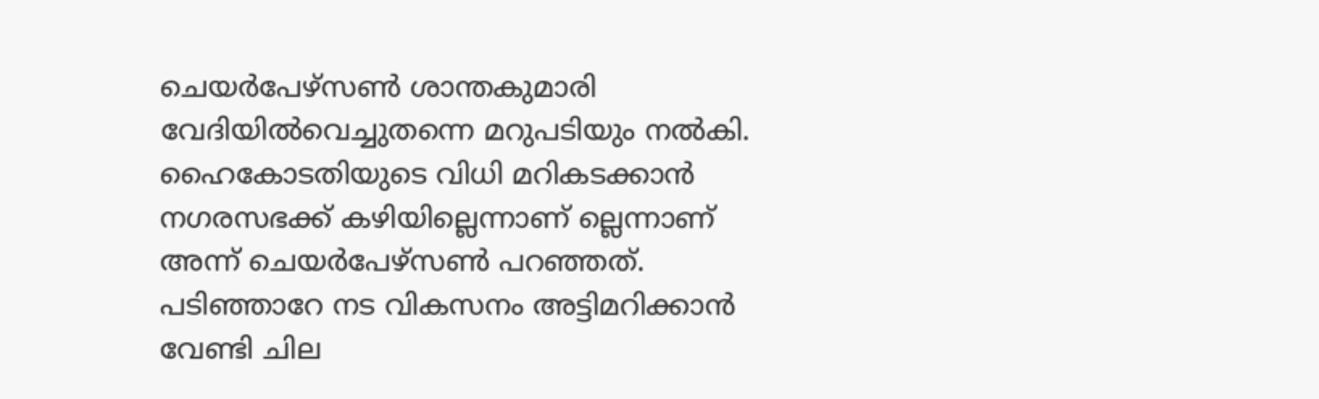ചെയര്‍പേഴ്‌സണ്‍ ശാന്തകുമാരി വേദിയില്‍വെച്ചുതന്നെ മറുപടിയും നല്‍കി. ഹൈകോടതിയുടെ വിധി മറികടക്കാന്‍ നഗരസഭക്ക് കഴിയില്ലെന്നാണ് ല്ലെന്നാണ് അന്ന് ചെയര്‍പേഴ്‌സണ്‍ പറഞ്ഞത്.
പടിഞ്ഞാറേ നട വികസനം അട്ടിമറിക്കാൻ വേണ്ടി ചില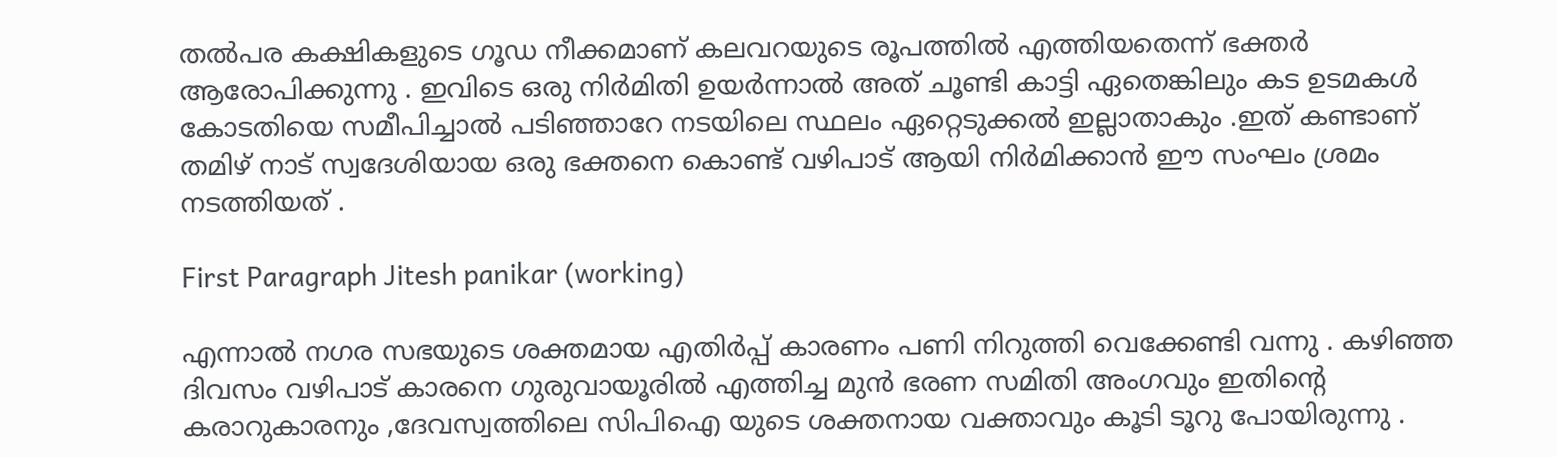തൽപര കക്ഷികളുടെ ഗൂഡ നീക്കമാണ് കലവറയുടെ രൂപത്തിൽ എത്തിയതെന്ന് ഭക്തർ ആരോപിക്കുന്നു . ഇവിടെ ഒരു നിർമിതി ഉയർന്നാൽ അത് ചൂണ്ടി കാട്ടി ഏതെങ്കിലും കട ഉടമകൾ കോടതിയെ സമീപിച്ചാൽ പടിഞ്ഞാറേ നടയിലെ സ്ഥലം ഏറ്റെടുക്കൽ ഇല്ലാതാകും .ഇത് കണ്ടാണ് തമിഴ് നാട് സ്വദേശിയായ ഒരു ഭക്തനെ കൊണ്ട് വഴിപാട് ആയി നിർമിക്കാൻ ഈ സംഘം ശ്രമം നടത്തിയത് .

First Paragraph Jitesh panikar (working)

എന്നാൽ നഗര സഭയുടെ ശക്തമായ എതിർപ്പ് കാരണം പണി നിറുത്തി വെക്കേണ്ടി വന്നു . കഴിഞ്ഞ ദിവസം വഴിപാട് കാരനെ ഗുരുവായൂരിൽ എത്തിച്ച മുൻ ഭരണ സമിതി അംഗവും ഇതിന്റെ കരാറുകാരനും ,ദേവസ്വത്തിലെ സിപിഐ യുടെ ശക്തനായ വക്താവും കൂടി ടൂറു പോയിരുന്നു .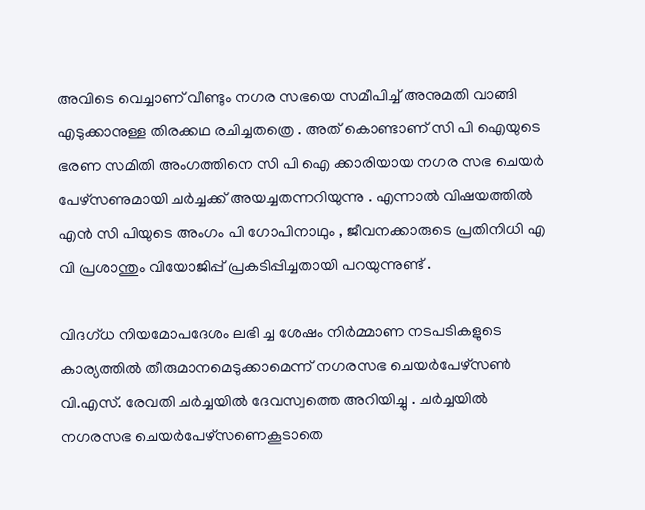അവിടെ വെച്ചാണ് വീണ്ടും നഗര സഭയെ സമീപിച്ച് അനുമതി വാങ്ങി എടുക്കാനുള്ള തിരക്കഥ രചിച്ചതത്രെ . അത് കൊണ്ടാണ് സി പി ഐയുടെ ഭരണ സമിതി അംഗത്തിനെ സി പി ഐ ക്കാരിയായ നഗര സഭ ചെയർ പേഴ്‌സണുമായി ചർച്ചക്ക് അയച്ചതന്നറിയുന്നു . എന്നാൽ വിഷയത്തിൽ എൻ സി പിയുടെ അംഗം പി ഗോപിനാഥും , ജീവനക്കാരുടെ പ്രതിനിധി എ വി പ്രശാന്തും വിയോജിപ്പ് പ്രകടിപ്പിച്ചതായി പറയുന്നുണ്ട് .

വിദഗ്ധ നിയമോപദേശം ലഭി ച്ച ശേഷം നിര്‍മ്മാണ നടപടികളുടെ കാര്യത്തില്‍ തീരുമാനമെടുക്കാമെന്ന് നഗരസഭ ചെയര്‍പേഴ്‌സണ്‍ വി.എസ്. രേവതി ചർച്ചയിൽ ദേവസ്വത്തെ അറിയിച്ചു . ചര്‍ച്ചയില്‍ നഗരസഭ ചെയര്‍പേഴ്‌സണെകൂടാതെ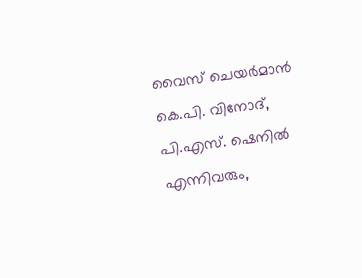വൈസ് ചെയര്‍മാന്‍ കെ.പി. വിനോദ്, പി.എസ്. ഷെനില്‍ എന്നിവരും,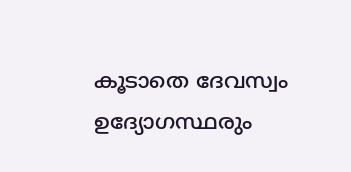കൂടാതെ ദേവസ്വം ഉദ്യോഗസ്ഥരും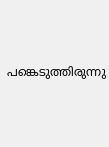പങ്കെടുത്തിരുന്നു